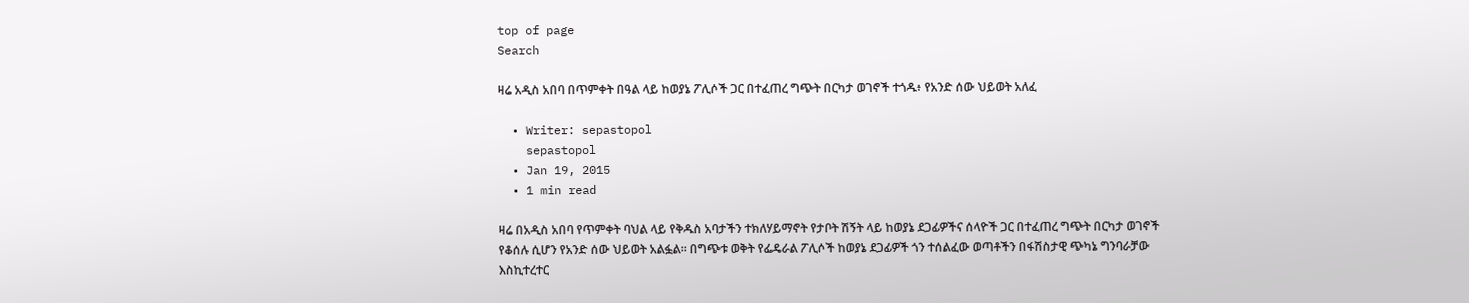top of page
Search

ዛሬ አዲስ አበባ በጥምቀት በዓል ላይ ከወያኔ ፖሊሶች ጋር በተፈጠረ ግጭት በርካታ ወገኖች ተጎዱ፥ የአንድ ሰው ህይወት አለፈ

  • Writer: sepastopol
    sepastopol
  • Jan 19, 2015
  • 1 min read

ዛሬ በአዲስ አበባ የጥምቀት ባህል ላይ የቅዱስ አባታችን ተክለሃይማኖት የታቦት ሽኝት ላይ ከወያኔ ደጋፊዎችና ሰላዮች ጋር በተፈጠረ ግጭት በርካታ ወገኖች የቆሰሉ ሲሆን የአንድ ሰው ህይወት አልፏል። በግጭቱ ወቅት የፌዴራል ፖሊሶች ከወያኔ ደጋፊዎች ጎን ተሰልፈው ወጣቶችን በፋሽስታዊ ጭካኔ ግንባራቻው እስኪተረተር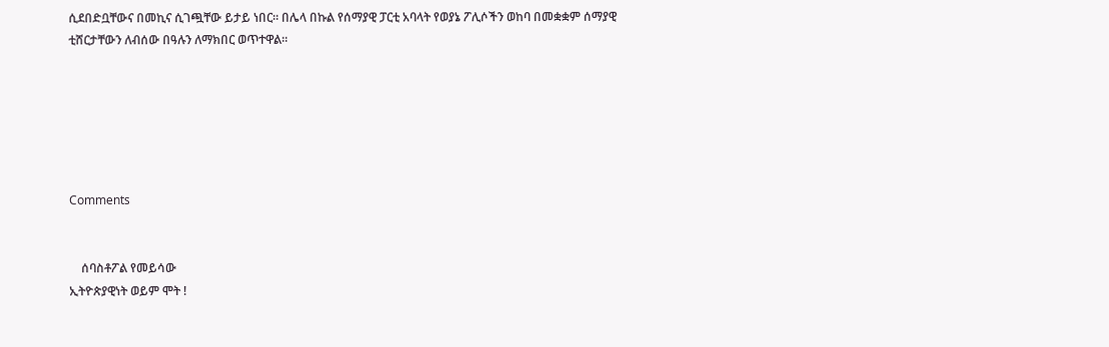ሲደበድቧቸውና በመኪና ሲገጯቸው ይታይ ነበር። በሌላ በኩል የሰማያዊ ፓርቲ አባላት የወያኔ ፖሊሶችን ወከባ በመቋቋም ሰማያዊ ቲሸርታቸውን ለብሰው በዓሉን ለማክበር ወጥተዋል።






Comments


    ሰባስቶፖል የመይሳው
ኢትዮጵያዊነት ወይም ሞት !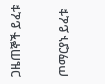ጋዜጠኞች ይፈቱ

ጦማርያኑ ይፈቱ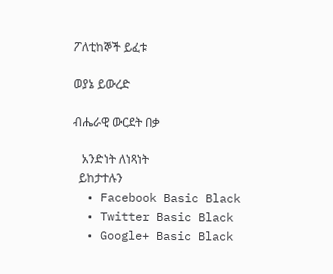ፖለቲከኞች ይፈቱ

ወያኔ ይውረድ

ብሔራዊ ውርደት በቃ

   አንድነት ለነጻነት
  ይከታተሉን
  • Facebook Basic Black
  • Twitter Basic Black
  • Google+ Basic Black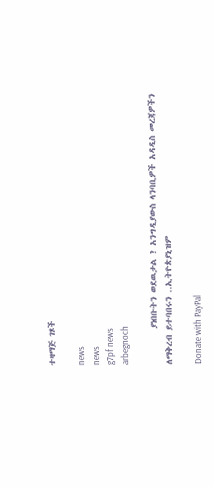ተዛማጅ ገጾች

news
news
g7pf news
arbegnoch

         ያነበቡትን ወደዉታል ? አንግዲያውስ ላንባቢዎች አዳዲስ መረጃዎችን ለማቅረብ ይተባበሩን ..ኢትዮጵያኒዝም

Donate with PayPal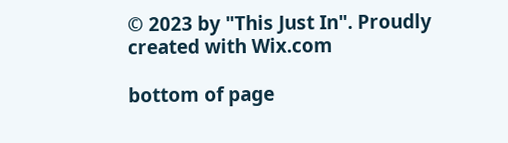© 2023 by "This Just In". Proudly created with Wix.com

bottom of page